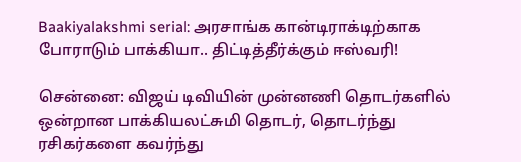Baakiyalakshmi serial: அரசாங்க கான்டிராக்டிற்காக போராடும் பாக்கியா.. திட்டித்தீர்க்கும் ஈஸ்வரி!

சென்னை: விஜய் டிவியின் முன்னணி தொடர்களில் ஒன்றான பாக்கியலட்சுமி தொடர், தொடர்ந்து ரசிகர்களை கவர்ந்து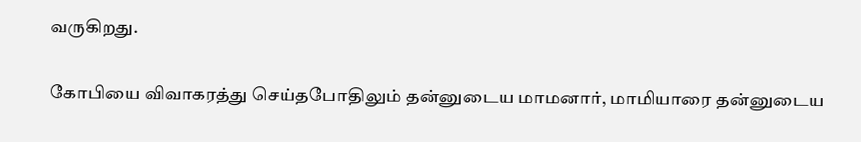வருகிறது.

கோபியை விவாகரத்து செய்தபோதிலும் தன்னுடைய மாமனார், மாமியாரை தன்னுடைய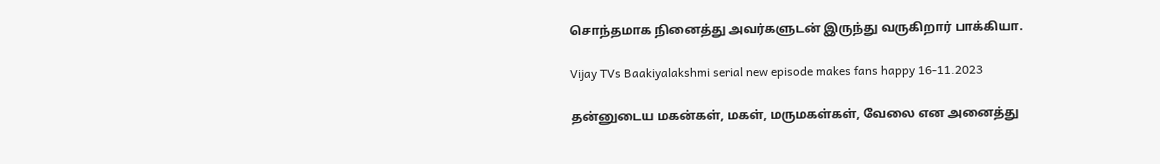சொந்தமாக நினைத்து அவர்களுடன் இருந்து வருகிறார் பாக்கியா.

Vijay TVs Baakiyalakshmi serial new episode makes fans happy 16-11.2023

தன்னுடைய மகன்கள், மகள், மருமகள்கள், வேலை என அனைத்து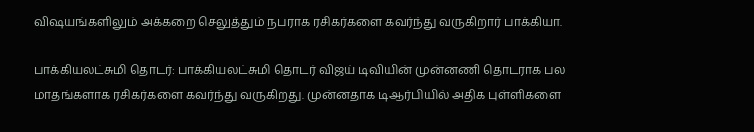விஷயங்களிலும் அக்கறை செலுத்தும் நபராக ரசிகர்களை கவர்ந்து வருகிறார் பாக்கியா.

பாக்கியலட்சுமி தொடர்: பாக்கியலட்சுமி தொடர் விஜய் டிவியின் முன்னணி தொடராக பல மாதங்களாக ரசிகர்களை கவர்ந்து வருகிறது. முன்னதாக டிஆர்பியில் அதிக புள்ளிகளை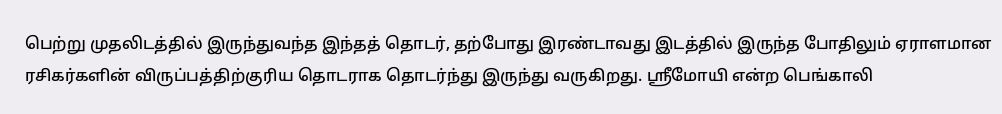பெற்று முதலிடத்தில் இருந்துவந்த இந்தத் தொடர், தற்போது இரண்டாவது இடத்தில் இருந்த போதிலும் ஏராளமான ரசிகர்களின் விருப்பத்திற்குரிய தொடராக தொடர்ந்து இருந்து வருகிறது. ஸ்ரீமோயி என்ற பெங்காலி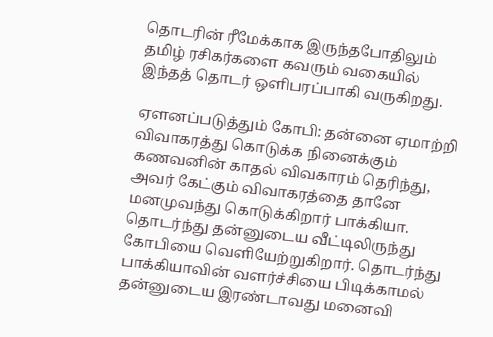தொடரின் ரீமேக்காக இருந்தபோதிலும் தமிழ் ரசிகர்களை கவரும் வகையில் இந்தத் தொடர் ஒளிபரப்பாகி வருகிறது.

ஏளனப்படுத்தும் கோபி: தன்னை ஏமாற்றி விவாகரத்து கொடுக்க நினைக்கும் கணவனின் காதல் விவகாரம் தெரிந்து, அவர் கேட்கும் விவாகரத்தை தானே மனமுவந்து கொடுக்கிறார் பாக்கியா. தொடர்ந்து தன்னுடைய வீட்டிலிருந்து கோபியை வெளியேற்றுகிறார். தொடர்ந்து பாக்கியாவின் வளர்ச்சியை பிடிக்காமல் தன்னுடைய இரண்டாவது மனைவி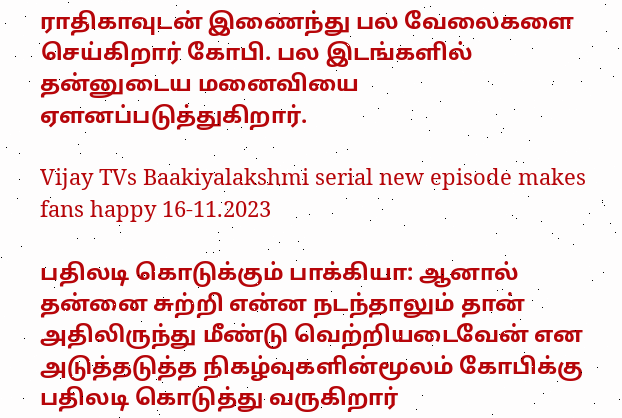ராதிகாவுடன் இணைந்து பல வேலைகளை செய்கிறார் கோபி. பல இடங்களில் தன்னுடைய மனைவியை ஏளனப்படுத்துகிறார்.

Vijay TVs Baakiyalakshmi serial new episode makes fans happy 16-11.2023

பதிலடி கொடுக்கும் பாக்கியா: ஆனால் தன்னை சுற்றி என்ன நடந்தாலும் தான் அதிலிருந்து மீண்டு வெற்றியடைவேன் என அடுத்தடுத்த நிகழ்வுகளின்மூலம் கோபிக்கு பதிலடி கொடுத்து வருகிறார்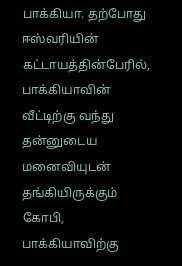பாக்கியா. தற்போது ஈஸ்வரியின் கட்டாயத்தின்பேரில், பாக்கியாவின் வீட்டிற்கு வந்து தன்னுடைய மனைவியுடன் தங்கியிருக்கும் கோபி, பாக்கியாவிற்கு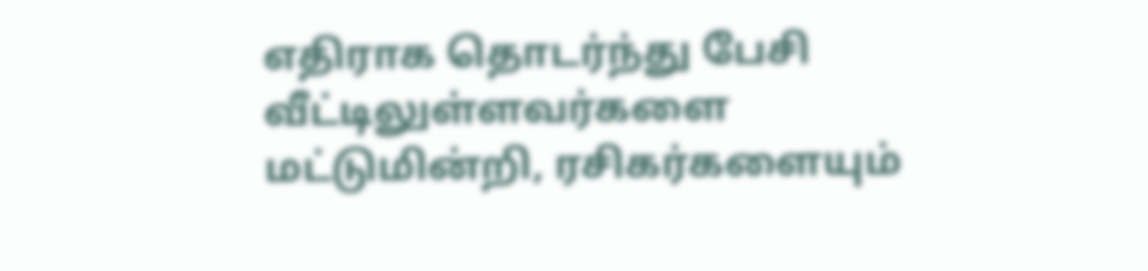எதிராக தொடர்ந்து பேசி வீட்டிலுள்ளவர்களை மட்டுமின்றி, ரசிகர்களையும்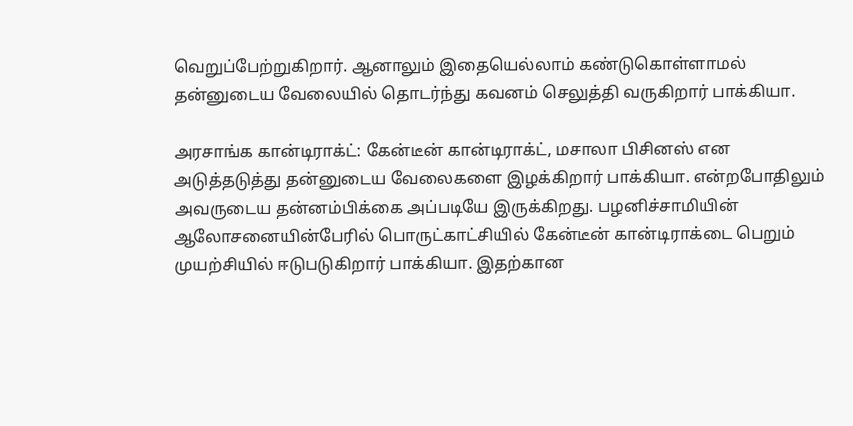வெறுப்பேற்றுகிறார். ஆனாலும் இதையெல்லாம் கண்டுகொள்ளாமல் தன்னுடைய வேலையில் தொடர்ந்து கவனம் செலுத்தி வருகிறார் பாக்கியா.

அரசாங்க கான்டிராக்ட்: கேன்டீன் கான்டிராக்ட், மசாலா பிசினஸ் என அடுத்தடுத்து தன்னுடைய வேலைகளை இழக்கிறார் பாக்கியா. என்றபோதிலும் அவருடைய தன்னம்பிக்கை அப்படியே இருக்கிறது. பழனிச்சாமியின் ஆலோசனையின்பேரில் பொருட்காட்சியில் கேன்டீன் கான்டிராக்டை பெறும் முயற்சியில் ஈடுபடுகிறார் பாக்கியா. இதற்கான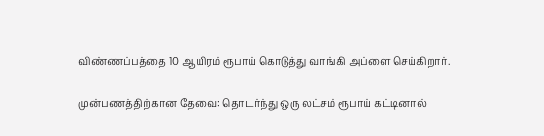விண்ணப்பத்தை 10 ஆயிரம் ரூபாய் கொடுத்து வாங்கி அப்ளை செய்கிறார்.

முன்பணத்திற்கான தேவை: தொடர்ந்து ஒரு லட்சம் ரூபாய் கட்டினால்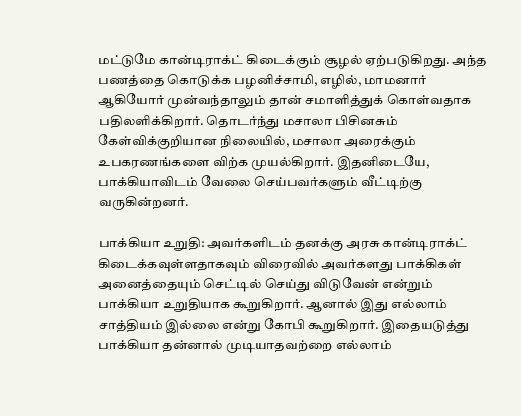மட்டுமே கான்டிராக்ட் கிடைக்கும் சூழல் ஏற்படுகிறது. அந்த பணத்தை கொடுக்க பழனிச்சாமி, எழில், மாமனார் ஆகியோர் முன்வந்தாலும் தான் சமாளித்துக் கொள்வதாக பதிலளிக்கிறார். தொடர்ந்து மசாலா பிசினசும் கேள்விக்குறியான நிலையில், மசாலா அரைக்கும் உபகரணங்களை விற்க முயல்கிறார். இதனிடையே, பாக்கியாவிடம் வேலை செய்பவர்களும் வீட்டிற்கு வருகின்றனர்.

பாக்கியா உறுதி: அவர்களிடம் தனக்கு அரசு கான்டிராக்ட் கிடைக்கவுள்ளதாகவும் விரைவில் அவர்களது பாக்கிகள் அனைத்தையும் செட்டில் செய்து விடுவேன் என்றும் பாக்கியா உறுதியாக கூறுகிறார். ஆனால் இது எல்லாம் சாத்தியம் இல்லை என்று கோபி கூறுகிறார். இதையடுத்து பாக்கியா தன்னால் முடியாதவற்றை எல்லாம்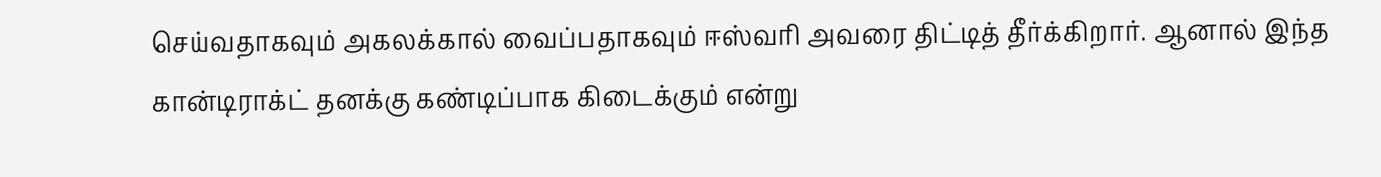செய்வதாகவும் அகலக்கால் வைப்பதாகவும் ஈஸ்வரி அவரை திட்டித் தீர்க்கிறார். ஆனால் இந்த கான்டிராக்ட் தனக்கு கண்டிப்பாக கிடைக்கும் என்று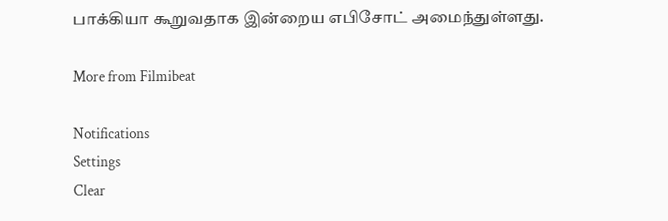பாக்கியா கூறுவதாக இன்றைய எபிசோட் அமைந்துள்ளது.

More from Filmibeat

Notifications
Settings
Clear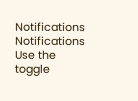Notifications
Notifications
Use the toggle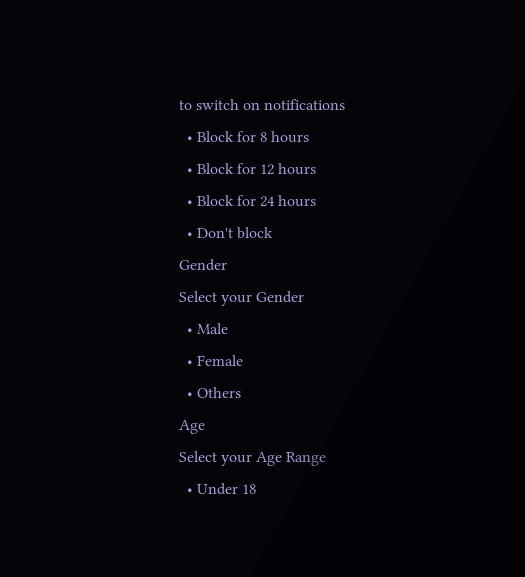to switch on notifications
  • Block for 8 hours
  • Block for 12 hours
  • Block for 24 hours
  • Don't block
Gender
Select your Gender
  • Male
  • Female
  • Others
Age
Select your Age Range
  • Under 18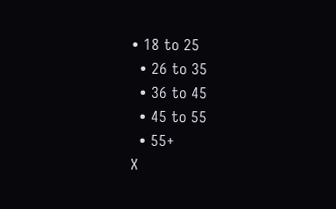• 18 to 25
  • 26 to 35
  • 36 to 45
  • 45 to 55
  • 55+
X